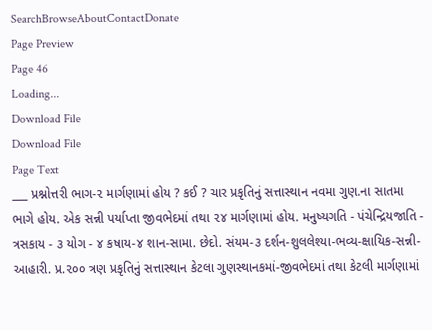SearchBrowseAboutContactDonate
Page Preview
Page 46
Loading...
Download File
Download File
Page Text
___ પ્રશ્નોત્તરી ભાગ-૨ માર્ગણામાં હોય ? કઈ ? ચાર પ્રકૃતિનું સત્તાસ્થાન નવમા ગુણ.ના સાતમા ભાગે હોય. એક સન્ની પર્યાપ્તા જીવભેદમાં તથા ૨૪ માર્ગણામાં હોય. મનુષ્યગતિ - પંચેન્દ્રિયજાતિ - ત્રસકાય - ૩ યોગ - ૪ કષાય-૪ શાન-સામા. છેદો. સંયમ-૩ દર્શન-શુલલેશ્યા-ભવ્ય-ક્ષાયિક-સન્ની-આહારી. પ્ર.૨૦૦ ત્રણ પ્રકૃતિનું સત્તાસ્થાન કેટલા ગુણસ્થાનકમાં-જીવભેદમાં તથા કેટલી માર્ગણામાં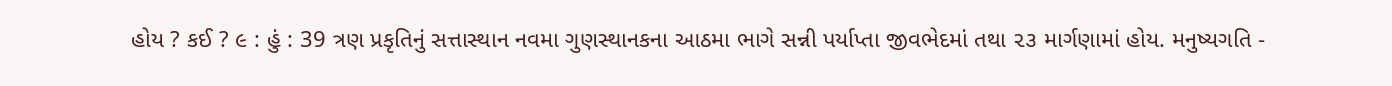હોય ? કઈ ? ૯ : હું : 39 ત્રણ પ્રકૃતિનું સત્તાસ્થાન નવમા ગુણસ્થાનકના આઠમા ભાગે સન્ની પર્યાપ્તા જીવભેદમાં તથા ૨૩ માર્ગણામાં હોય. મનુષ્યગતિ -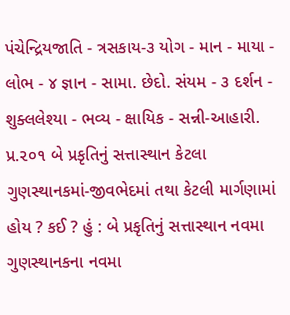પંચેન્દ્રિયજાતિ - ત્રસકાય-૩ યોગ - માન - માયા - લોભ - ૪ જ્ઞાન - સામા. છેદો. સંયમ - ૩ દર્શન - શુક્લલેશ્યા - ભવ્ય - ક્ષાયિક - સન્ની-આહારી. પ્ર.૨૦૧ બે પ્રકૃતિનું સત્તાસ્થાન કેટલા ગુણસ્થાનકમાં-જીવભેદમાં તથા કેટલી માર્ગણામાં હોય ? કઈ ? હું : બે પ્રકૃતિનું સત્તાસ્થાન નવમા ગુણસ્થાનકના નવમા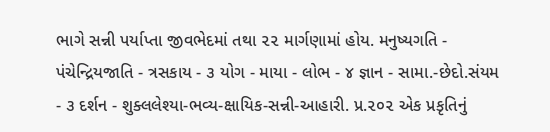ભાગે સન્ની પર્યાપ્તા જીવભેદમાં તથા ૨૨ માર્ગણામાં હોય. મનુષ્યગતિ - પંચેન્દ્રિયજાતિ - ત્રસકાય - ૩ યોગ - માયા - લોભ - ૪ જ્ઞાન - સામા.-છેદો.સંયમ - ૩ દર્શન - શુક્લલેશ્યા-ભવ્ય-ક્ષાયિક-સન્ની-આહારી. પ્ર.૨૦૨ એક પ્રકૃતિનું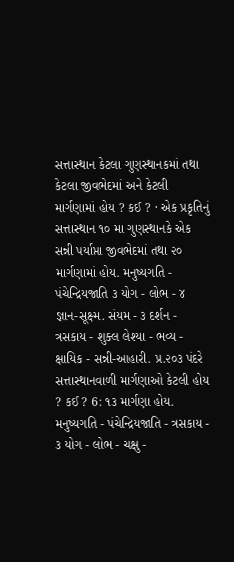સત્તાસ્થાન કેટલા ગુણસ્થાનકમાં તથા કેટલા જીવભેદમાં અને કેટલી માર્ગણામાં હોય ? કઈ ? · એક પ્રકૃતિનું સત્તાસ્થાન ૧૦ મા ગુણસ્થાનકે એક સન્ની પર્યાપ્તા જીવભેદમાં તથા ૨૦ માર્ગણામાં હોય. મનુષ્યગતિ - પંચેન્દ્રિયજાતિ ૩ યોગ - લોભ - ૪ જ્ઞાન-સૂક્ષ્મ. સંયમ - ૩ દર્શન - ત્રસકાય - શુક્લ લેશ્યા - ભવ્ય - ક્ષાયિક - સન્ની-આહારી. પ્ર.૨૦૩ પંદરે સત્તાસ્થાનવાળી માર્ગણાઓ કેટલી હોય ? કઈ ? 6: ૧૩ માર્ગણા હોય. મનુષ્યગતિ - પંચેન્દ્રિયજાતિ - ત્રસકાય - ૩ યોગ - લોભ - ચક્ષુ -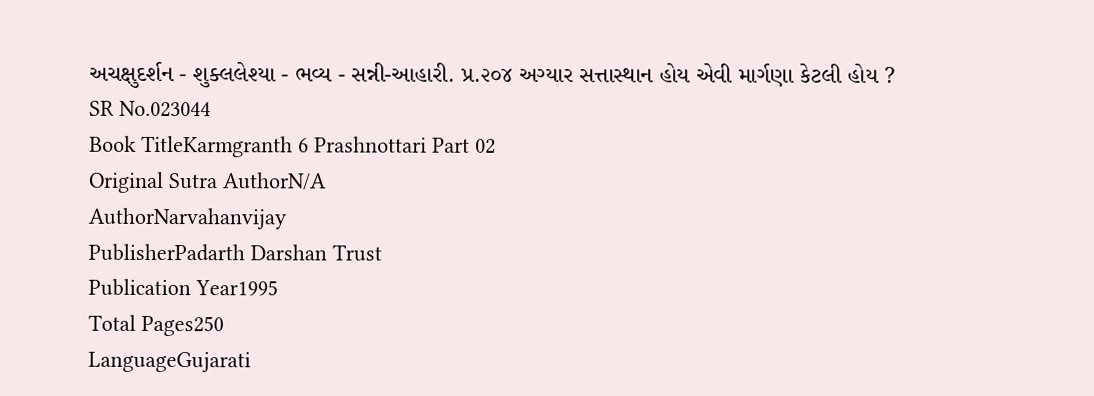અચક્ષુદર્શન - શુક્લલેશ્યા - ભવ્ય - સન્ની-આહારી. પ્ર.૨૦૪ અગ્યાર સત્તાસ્થાન હોય એવી માર્ગણા કેટલી હોય ?
SR No.023044
Book TitleKarmgranth 6 Prashnottari Part 02
Original Sutra AuthorN/A
AuthorNarvahanvijay
PublisherPadarth Darshan Trust
Publication Year1995
Total Pages250
LanguageGujarati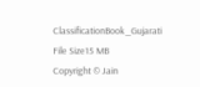ClassificationBook_Gujarati
File Size15 MB
Copyright © Jain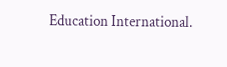Education International.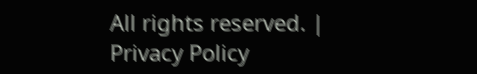All rights reserved. | Privacy Policy